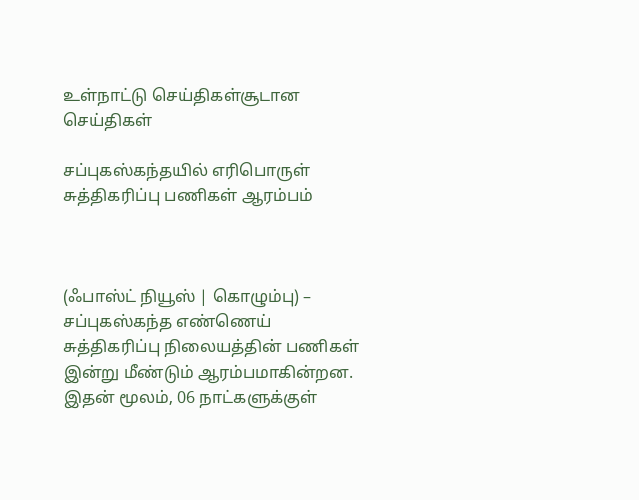உள்நாட்டு செய்திகள்சூடான செய்திகள்

சப்புகஸ்கந்தயில் எரிபொருள் சுத்திகரிப்பு பணிகள் ஆரம்பம்



(ஃபாஸ்ட் நியூஸ் | கொழும்பு) – சப்புகஸ்கந்த எண்ணெய் சுத்திகரிப்பு நிலையத்தின் பணிகள் இன்று மீண்டும் ஆரம்பமாகின்றன.
இதன் மூலம், 06 நாட்களுக்குள்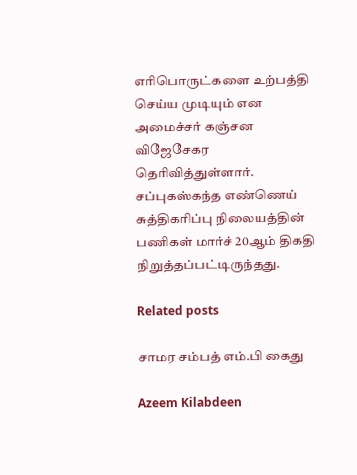எரிபொருட்களை உற்பத்தி செய்ய முடியும் என அமைச்சர் கஞ்சன விஜேசேகர தெரிவித்துள்ளார்.
சப்புகஸ்கந்த எண்ணெய் சுத்திகரிப்பு நிலையத்தின் பணிகள் மார்ச் 20ஆம் திகதி நிறுத்தப்பட்டிருந்தது.

Related posts

சாமர சம்பத் எம்.பி கைது

Azeem Kilabdeen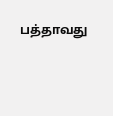பத்தாவது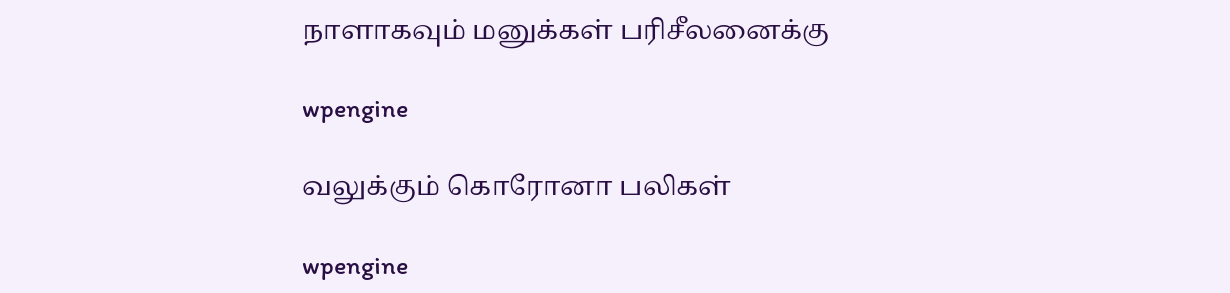நாளாகவும் மனுக்கள் பரிசீலனைக்கு

wpengine

வலுக்கும் கொரோனா பலிகள்

wpengine